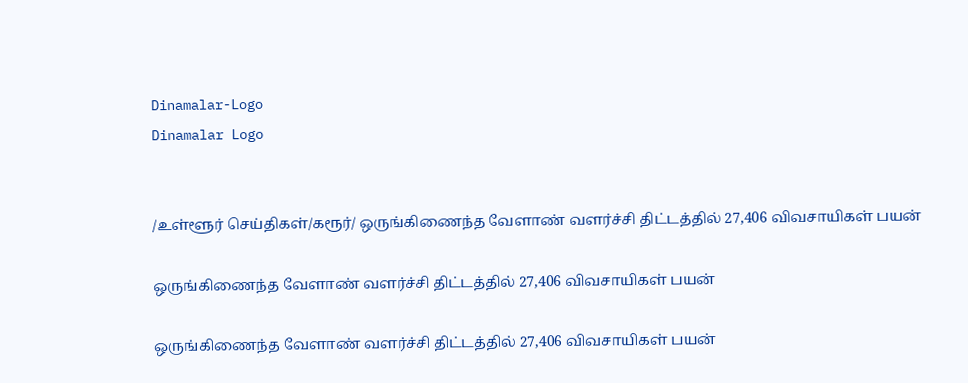Dinamalar-Logo
Dinamalar Logo


/உள்ளூர் செய்திகள்/கரூர்/ ஒருங்கிணைந்த வேளாண் வளர்ச்சி திட்டத்தில் 27,406 விவசாயிகள் பயன்

ஒருங்கிணைந்த வேளாண் வளர்ச்சி திட்டத்தில் 27,406 விவசாயிகள் பயன்

ஒருங்கிணைந்த வேளாண் வளர்ச்சி திட்டத்தில் 27,406 விவசாயிகள் பயன்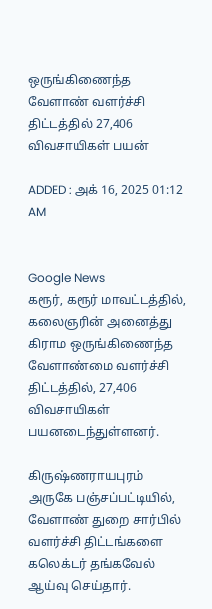ஒருங்கிணைந்த வேளாண் வளர்ச்சி திட்டத்தில் 27,406 விவசாயிகள் பயன்

ADDED : அக் 16, 2025 01:12 AM


Google News
கரூர், கரூர் மாவட்டத்தில், கலைஞரின் அனைத்து கிராம ஒருங்கிணைந்த வேளாண்மை வளர்ச்சி திட்டத்தில், 27,406 விவசாயிகள் பயனடைந்துள்ளனர்.

கிருஷ்ணராயபுரம் அருகே பஞ்சப்பட்டியில், வேளாண் துறை சார்பில் வளர்ச்சி திட்டங்களை கலெக்டர் தங்கவேல் ஆய்வு செய்தார்.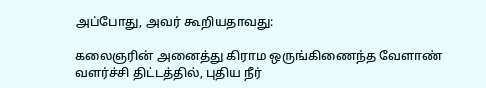அப்போது, அவர் கூறியதாவது:

கலைஞரின் அனைத்து கிராம ஒருங்கிணைந்த வேளாண் வளர்ச்சி திட்டத்தில், புதிய நீர்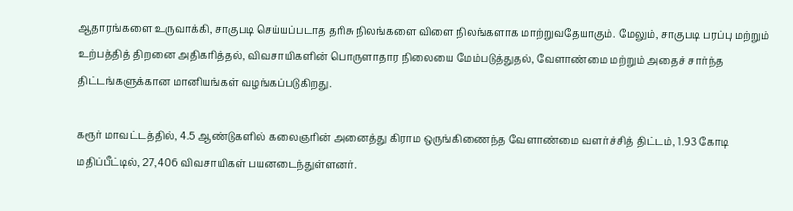ஆதாரங்களை உருவாக்கி, சாகுபடி செய்யப்படாத தரிசு நிலங்களை விளை நிலங்களாக மாற்றுவதேயாகும். மேலும், சாகுபடி பரப்பு மற்றும் உற்பத்தித் திறனை அதிகரித்தல், விவசாயிகளின் பொருளாதார நிலையை மேம்படுத்துதல், வேளாண்மை மற்றும் அதைச் சார்ந்த திட்டங்களுக்கான மானியங்கள் வழங்கப்படுகிறது.

கரூர் மாவட்டத்தில், 4.5 ஆண்டுகளில் கலைஞரின் அனைத்து கிராம ஒருங்கிணைந்த வேளாண்மை வளர்ச்சித் திட்டம், 1.93 கோடி மதிப்பீட்டில், 27,406 விவசாயிகள் பயனடைந்துள்ளனர்.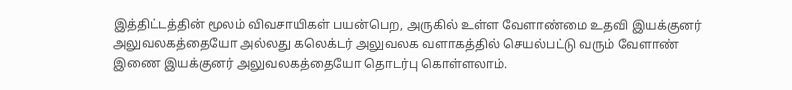இத்திட்டத்தின் மூலம் விவசாயிகள் பயன்பெற, அருகில் உள்ள வேளாண்மை உதவி இயக்குனர் அலுவலகத்தையோ அல்லது கலெக்டர் அலுவலக வளாகத்தில் செயல்பட்டு வரும் வேளாண் இணை இயக்குனர் அலுவலகத்தையோ தொடர்பு கொள்ளலாம்.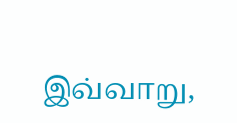இவ்வாறு,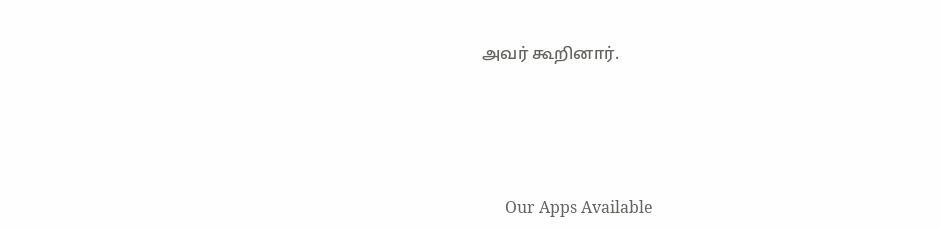அவர் கூறினார்.





      Our Apps Available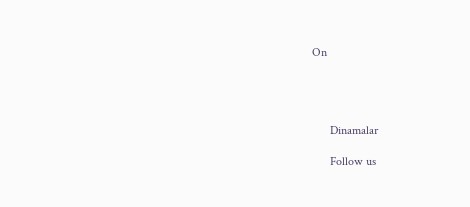On




      Dinamalar

      Follow us